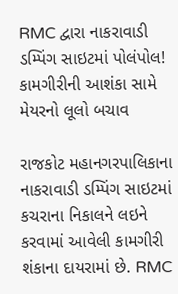RMC દ્વારા નાકરાવાડી ડમ્પિંગ સાઇટમાં પોલંપોલ! કામગીરીની આશંકા સામે મેયરનો લૂલો બચાવ

રાજકોટ મહાનગરપાલિકાના નાકરાવાડી ડમ્પિંગ સાઇટમાં કચરાના નિકાલને લઇને કરવામાં આવેલી કામગીરી શંકાના દાયરામાં છે. RMC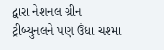દ્વારા નેશનલ ગ્રીન ટ્રીબ્યુનલને પણ ઉંધા ચશ્મા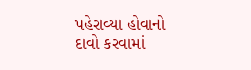પહેરાવ્યા હોવાનો દાવો કરવામાં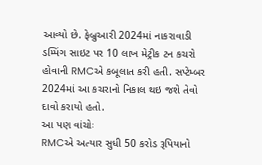આવ્યો છે. ફેબ્રુઆરી 2024માં નાકરાવાડી ડમ્પિંગ સાઇટ પર 10 લાખ મેટ્રીક ટન કચરો હોવાની RMCએ કબૂલાત કરી હતી. સપ્ટેમ્બર 2024માં આ કચરાનો નિકાલ થઇ જશે તેવો દાવો કરાયો હતો.
આ પણ વાંચોઃ
RMCએ અત્યાર સુધી 50 કરોડ રૂપિયાનો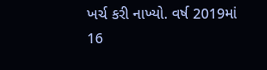ખર્ચ કરી નાખ્યો. વર્ષ 2019માં 16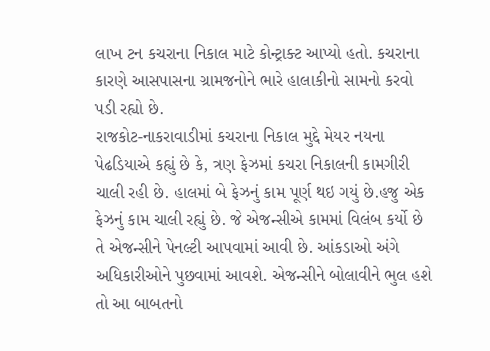લાખ ટન કચરાના નિકાલ માટે કોન્ટ્રાક્ટ આપ્યો હતો. કચરાના કારણે આસપાસના ગ્રામજનોને ભારે હાલાકીનો સામનો કરવો પડી રહ્યો છે.
રાજકોટ-નાકરાવાડીમાં કચરાના નિકાલ મુદ્દે મેયર નયના પેઢડિયાએ કહ્યું છે કે, ત્રણ ફેઝમાં કચરા નિકાલની કામગીરી ચાલી રહી છે. હાલમાં બે ફેઝનું કામ પૂર્ણ થઇ ગયું છે.હજુ એક ફેઝનું કામ ચાલી રહ્યું છે. જે એજન્સીએ કામમાં વિલંબ કર્યો છે તે એજન્સીને પેનલ્ટી આપવામાં આવી છે. આંકડાઓ અંગે અધિકારીઓને પુછવામાં આવશે. એજન્સીને બોલાવીને ભુલ હશે તો આ બાબતનો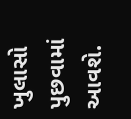ખુલાસો પુછવામાં આવશે.